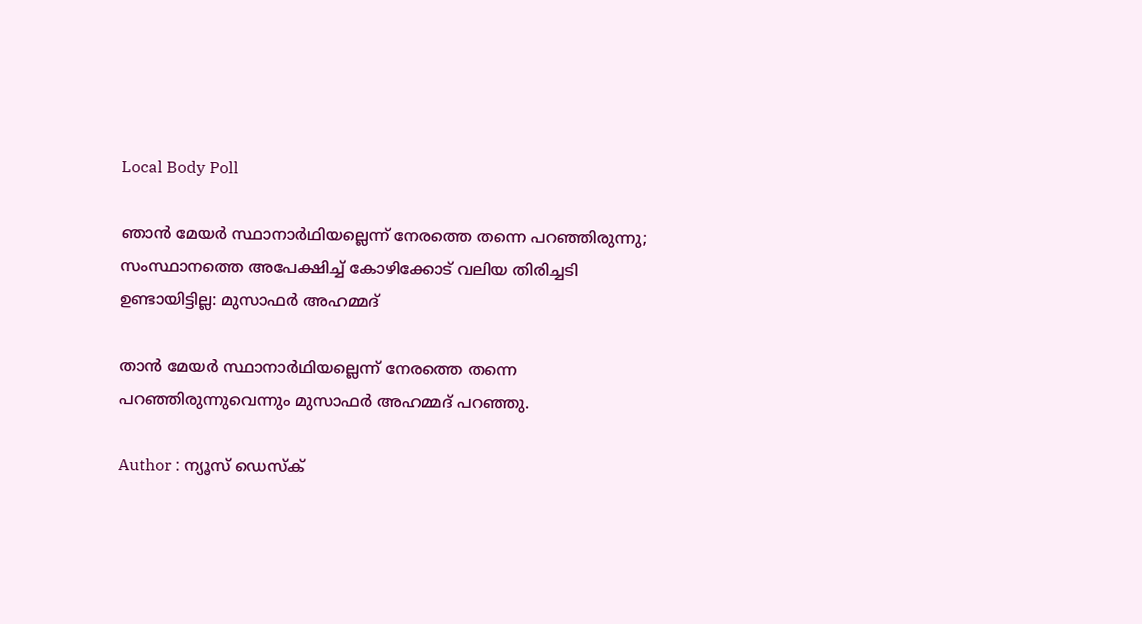Local Body Poll

ഞാന്‍ മേയര്‍ സ്ഥാനാര്‍ഥിയല്ലെന്ന് നേരത്തെ തന്നെ പറഞ്ഞിരുന്നു; സംസ്ഥാനത്തെ അപേക്ഷിച്ച് കോഴിക്കോട് വലിയ തിരിച്ചടി ഉണ്ടായിട്ടില്ല: മുസാഫര്‍ അഹമ്മദ്

താന്‍ മേയര്‍ സ്ഥാനാര്‍ഥിയല്ലെന്ന് നേരത്തെ തന്നെ പറഞ്ഞിരുന്നുവെന്നും മുസാഫര്‍ അഹമ്മദ് പറഞ്ഞു.

Author : ന്യൂസ് ഡെസ്ക്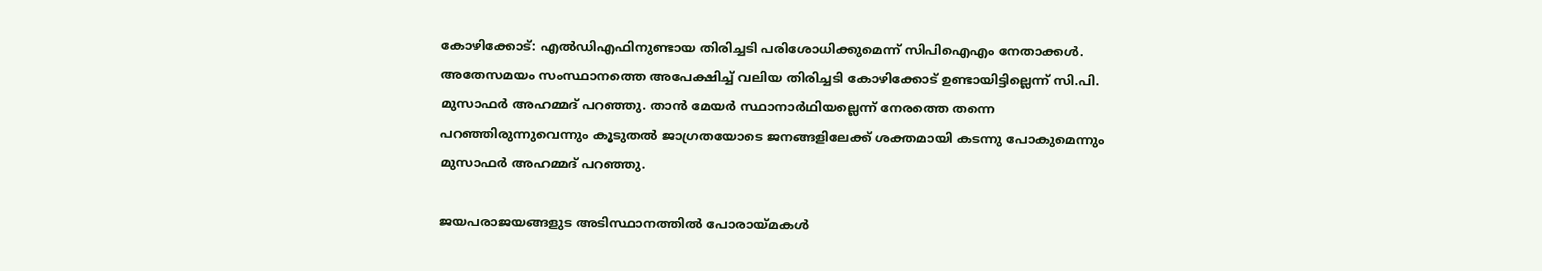കോഴിക്കോട്: എല്‍ഡിഎഫിനുണ്ടായ തിരിച്ചടി പരിശോധിക്കുമെന്ന് സിപിഐഎം നേതാക്കള്‍. അതേസമയം സംസ്ഥാനത്തെ അപേക്ഷിച്ച് വലിയ തിരിച്ചടി കോഴിക്കോട് ഉണ്ടായിട്ടില്ലെന്ന് സി.പി. മുസാഫര്‍ അഹമ്മദ് പറഞ്ഞു. താന്‍ മേയര്‍ സ്ഥാനാര്‍ഥിയല്ലെന്ന് നേരത്തെ തന്നെ പറഞ്ഞിരുന്നുവെന്നും കൂടുതല്‍ ജാഗ്രതയോടെ ജനങ്ങളിലേക്ക് ശക്തമായി കടന്നു പോകുമെന്നും മുസാഫര്‍ അഹമ്മദ് പറഞ്ഞു.

ജയപരാജയങ്ങളുട അടിസ്ഥാനത്തില്‍ പോരായ്മകള്‍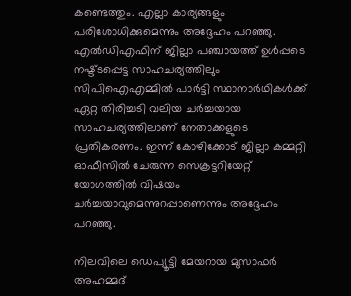കണ്ടെത്തും. എല്ലാ കാര്യങ്ങളും പരിശോധിക്കുമെന്നും അദ്ദേഹം പറഞ്ഞു. എല്‍ഡിഎഫിന് ജില്ലാ പഞ്ചായത്ത് ഉള്‍പ്പടെ നഷ്ട്ടപ്പെട്ട സാഹചര്യത്തിലും സിപിഐഎമ്മില്‍ പാര്‍ട്ടി സ്ഥാനാര്‍ഥികള്‍ക്ക് ഏറ്റ തിരിച്ചടി വലിയ ചര്‍ച്ചയായ സാഹചര്യത്തിലാണ് നേതാക്കളുടെ പ്രതികരണം. ഇന്ന് കോഴിക്കോട് ജില്ലാ കമ്മറ്റി ഓഫീസില്‍ ചേരുന്ന സെക്രട്ടറിയേറ്റ് യോഗത്തില്‍ വിഷയം ചര്‍ച്ചയാവുമെന്നുറപ്പാണെന്നും അദ്ദേഹം പറഞ്ഞു.

നിലവിലെ ഡെപ്യൂട്ടി മേയറായ മുസാഫര്‍ അഹമ്മദ്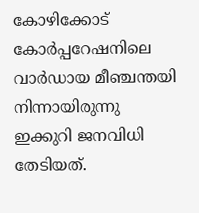കോഴിക്കോട് കോര്‍പ്പറേഷനിലെ വാര്‍ഡായ മീഞ്ചന്തയി നിന്നായിരുന്നു ഇക്കുറി ജനവിധി തേടിയത്.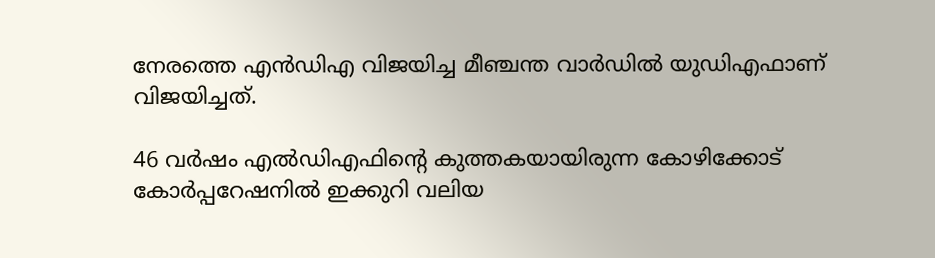നേരത്തെ എന്‍ഡിഎ വിജയിച്ച മീഞ്ചന്ത വാര്‍ഡില്‍ യുഡിഎഫാണ് വിജയിച്ചത്.

46 വര്‍ഷം എല്‍ഡിഎഫിന്റെ കുത്തകയായിരുന്ന കോഴിക്കോട് കോര്‍പ്പറേഷനില്‍ ഇക്കുറി വലിയ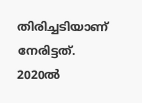തിരിച്ചടിയാണ് നേരിട്ടത്. 2020ല്‍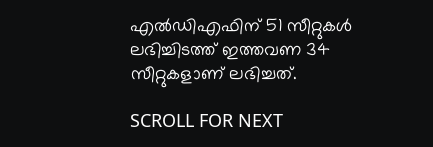എല്‍ഡിഎഫിന് 51 സീറ്റുകള്‍ ലഭിച്ചിടത്ത് ഇത്തവണ 34 സീറ്റുകളാണ് ലഭിച്ചത്.

SCROLL FOR NEXT